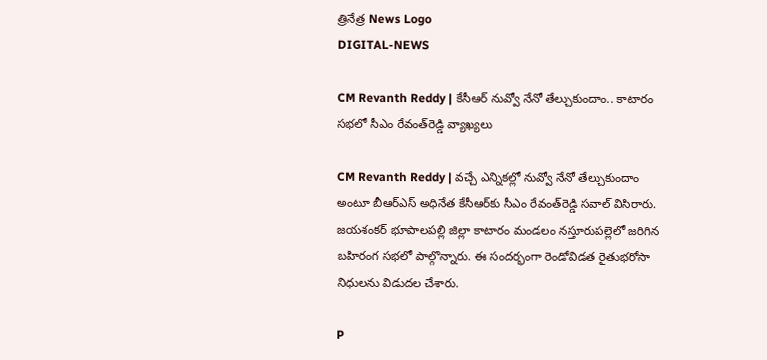త్రినేత్ర News Logo
DIGITAL-NEWS

CM Revanth Reddy | కేసీఆర్ నువ్వో నేనో తేల్చుకుందాం.. కాటారం స‌భ‌లో సీఎం రేవంత్‌రెడ్డి వ్యాఖ్య‌లు

CM Revanth Reddy | వ‌చ్చే ఎన్నిక‌ల్లో నువ్వో నేనో తేల్చుకుందాం అంటూ బీఆర్ఎస్ అధినేత కేసీఆర్‌కు సీఎం రేవంత్‌రెడ్డి స‌వాల్ విసిరారు. జ‌య‌శంక‌ర్ భూపాల‌ప‌ల్లి జిల్లా కాటారం మండ‌లం న‌స్తూరుప‌ల్లెలో జ‌రిగిన బ‌హిరంగ స‌భ‌లో పాల్గొన్నారు. ఈ సంద‌ర్భంగా రెండోవిడ‌త రైతుభ‌రోసా నిధుల‌ను విడుద‌ల చేశారు.

P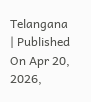Telangana | Published On Apr 20, 2026,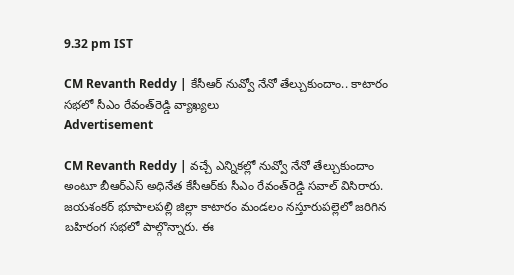9.32 pm IST

CM Revanth Reddy | కేసీఆర్ నువ్వో నేనో తేల్చుకుందాం.. కాటారం స‌భ‌లో సీఎం రేవంత్‌రెడ్డి వ్యాఖ్య‌లు
Advertisement

CM Revanth Reddy | వ‌చ్చే ఎన్నిక‌ల్లో నువ్వో నేనో తేల్చుకుందాం అంటూ బీఆర్ఎస్ అధినేత కేసీఆర్‌కు సీఎం రేవంత్‌రెడ్డి స‌వాల్ విసిరారు. జ‌య‌శంక‌ర్ భూపాల‌ప‌ల్లి జిల్లా కాటారం మండ‌లం న‌స్తూరుప‌ల్లెలో జ‌రిగిన బ‌హిరంగ స‌భ‌లో పాల్గొన్నారు. ఈ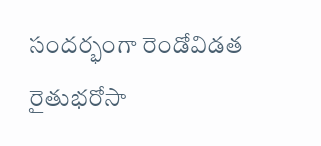సంద‌ర్భంగా రెండోవిడ‌త రైతుభ‌రోసా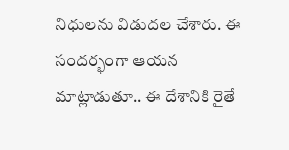నిధుల‌ను విడుద‌ల చేశారు. ఈ సంద‌ర్భంగా ఆయ‌న మాట్లాడుతూ.. ఈ దేశానికి రైతే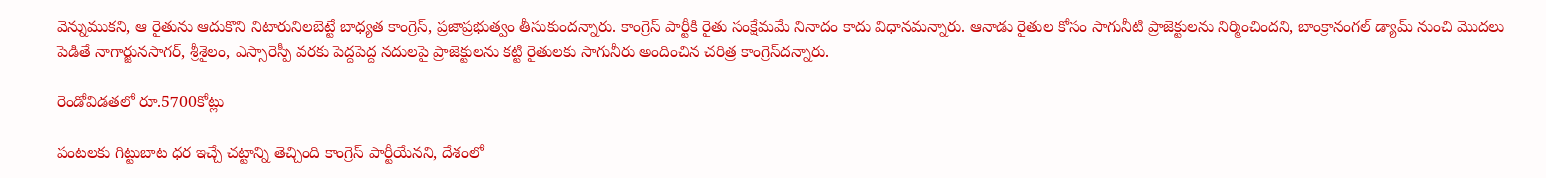వెన్నుముక‌ని, ఆ రైతును ఆదుకొని నిటారునిల‌బెట్టే బాధ్య‌త కాంగ్రెస్‌, ప్ర‌జాప్ర‌భుత్వం తీసుకుంద‌న్నారు. కాంగ్రెస్ పార్టీకి రైతు సంక్షేమ‌మే నినాదం కాదు విధాన‌మ‌న్నారు. ఆనాడు రైతుల కోసం సాగునీటి ప్రాజెక్టుల‌ను నిర్మించింద‌ని, బాంక్రానంగ‌ల్ డ్యామ్ నుంచి మొద‌లు పెడితే నాగార్జున‌సాగ‌ర్‌, శ్రీ‌శైలం, ఎస్సారెస్పీ వ‌ర‌కు పెద్ద‌పెద్ద న‌దుల‌పై ప్రాజెక్టుల‌ను క‌ట్టి రైతుల‌కు సాగునీరు అందించిన చ‌రిత్ర కాంగ్రెస్‌ద‌న్నారు.

రెండోవిడ‌త‌లో రూ.5700కోట్లు

పంట‌ల‌కు గిట్టుబాట ధ‌ర ఇచ్చే చ‌ట్టాన్ని తెచ్చింది కాంగ్రెస్ పార్టీయేన‌ని, దేశంలో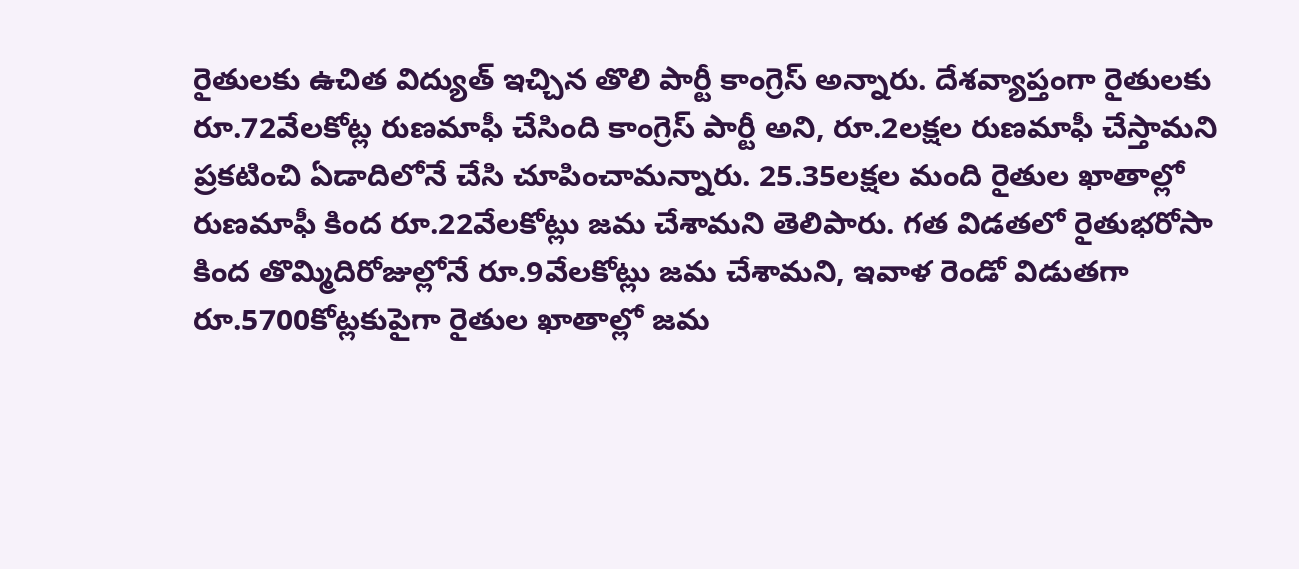రైతుల‌కు ఉచిత విద్యుత్ ఇచ్చిన తొలి పార్టీ కాంగ్రెస్ అన్నారు. దేశ‌వ్యాప్తంగా రైతుల‌కు రూ.72వేల‌కోట్ల రుణ‌మాఫీ చేసింది కాంగ్రెస్ పార్టీ అని, రూ.2ల‌క్ష‌ల రుణ‌మాఫీ చేస్తామ‌ని ప్ర‌క‌టించి ఏడాదిలోనే చేసి చూపించామ‌న్నారు. 25.35ల‌క్ష‌ల మంది రైతుల ఖాతాల్లో రుణ‌మాఫీ కింద రూ.22వేల‌కోట్లు జ‌మ చేశామ‌ని తెలిపారు. గ‌త విడత‌లో రైతుభ‌రోసా కింద తొమ్మిదిరోజుల్లోనే రూ.9వేల‌కోట్లు జ‌మ చేశామ‌ని, ఇవాళ రెండో విడుత‌గా రూ.5700కోట్ల‌కుపైగా రైతుల ఖాతాల్లో జ‌మ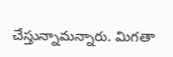చేస్తున్నామ‌న్నారు. మిగ‌తా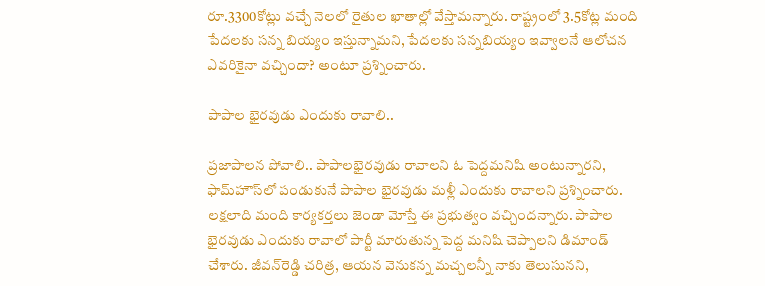రూ.3300కోట్లు వ‌చ్చే నెల‌లో రైతుల ఖాతాల్లో వేస్తామ‌న్నారు. రాష్ట్రంలో 3.5కోట్ల మంది పేద‌ల‌కు స‌న్న బియ్యం ఇస్తున్నామ‌ని, పేద‌ల‌కు స‌న్న‌బియ్యం ఇవ్వాల‌నే ఆలోచ‌న ఎవ‌రికైనా వ‌చ్చిందా? అంటూ ప్ర‌శ్నించారు.

పాపాల భైర‌వుడు ఎందుకు రావాలి..

ప్ర‌జాపాల‌న పోవాలి.. పాపాల‌భైర‌వుడు రావాల‌ని ఓ పెద్ద‌మ‌నిషి అంటున్నార‌ని, ఫామ్‌హౌస్‌లో పండుకునే పాపాల భైర‌వుడు మ‌ళ్లీ ఎందుకు రావాల‌ని ప్ర‌శ్నించారు. ల‌క్ష‌లాది మంది కార్య‌క‌ర్త‌లు జెండా మోస్తే ఈ ప్ర‌భుత్వం వ‌చ్చింద‌న్నారు. పాపాల భైర‌వుడు ఎందుకు రావాలో పార్టీ మారుతున్న పెద్ద మ‌నిషి చెప్పాల‌ని డిమాండ్ చేశారు. జీవ‌న్‌రెడ్డి చ‌రిత్ర‌, ఆయ‌న వెనుక‌న్న మ‌చ్చ‌ల‌న్నీ నాకు తెలుసున‌ని,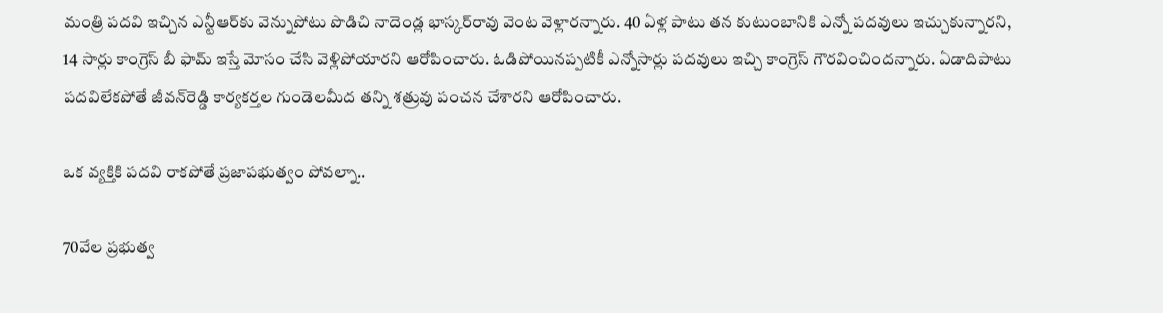మంత్రి ప‌ద‌వి ఇచ్చిన ఎన్టీఆర్‌కు వెన్నుపోటు పొడిచి నాదెండ్ల భాస్క‌ర్‌రావు వెంట వెళ్లార‌న్నారు. 40 ఏళ్ల పాటు త‌న కుటుంబానికి ఎన్నో ప‌ద‌వులు ఇచ్చుకున్నార‌ని, 14 సార్లు కాంగ్రెస్ బీ ఫామ్ ఇస్తే మోసం చేసి వెళ్లిపోయార‌ని ఆరోపించారు. ఓడిపోయిన‌ప్ప‌టికీ ఎన్నోసార్లు ప‌ద‌వులు ఇచ్చి కాంగ్రెస్ గౌర‌వించింద‌న్నారు. ఏడాదిపాటు ప‌ద‌విలేక‌పోతే జీవ‌న్‌రెడ్డి కార్య‌క‌ర్త‌ల గుండెల‌మీద త‌న్ని శ‌త్రువు పంచ‌న చేశార‌ని ఆరోపించారు.

ఒక వ్య‌క్తికి ప‌ద‌వి రాక‌పోతే ప్ర‌జాప‌భుత్వం పోవ‌ల్నా..

70వేల ప్ర‌భుత్వ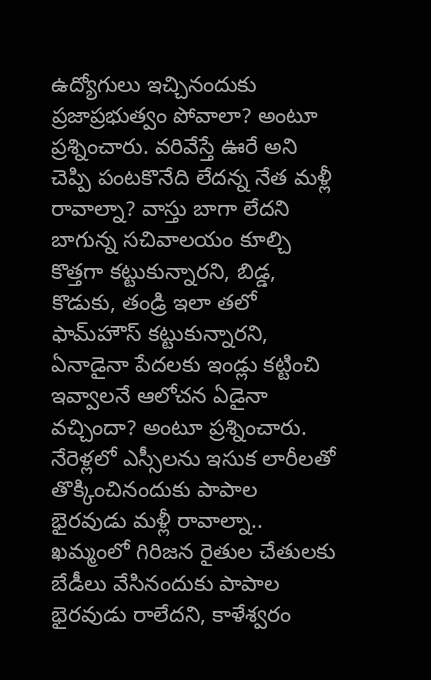ఉద్యోగులు ఇచ్చినందుకు ప్ర‌జాప్ర‌భుత్వం పోవాలా? అంటూ ప్ర‌శ్నించారు. వ‌రివేస్తే ఊరే అని చెప్పి పంట‌కొనేది లేద‌న్న నేత మ‌ళ్లీ రావాల్నా? వాస్తు బాగా లేద‌ని బాగున్న స‌చివాల‌యం కూల్చి కొత్త‌గా క‌ట్టుకున్నార‌ని, బిడ్డ‌, కొడుకు, తండ్రి ఇలా త‌లో ఫామ్‌హౌస్ క‌ట్టుకున్నార‌ని, ఏనాడైనా పేద‌ల‌కు ఇండ్లు క‌ట్టించి ఇవ్వాల‌నే ఆలోచ‌న ఏడైనా వ‌చ్చిందా? అంటూ ప్ర‌శ్నించారు. నేరెళ్ల‌లో ఎస్సీల‌ను ఇసుక లారీల‌తో తొక్కించినందుకు పాపాల భైర‌వుడు మ‌ళ్లీ రావాల్నా.. ఖ‌మ్మంలో గిరిజ‌న రైతుల చేతుల‌కు బేడీలు వేసినందుకు పాపాల భైర‌వుడు రాలేద‌ని, కాళేశ్వ‌రం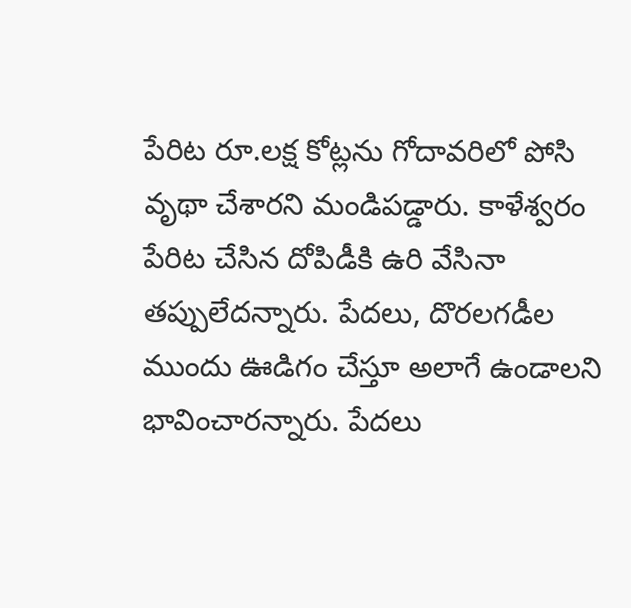పేరిట రూ.ల‌క్ష కోట్ల‌ను గోదావ‌రిలో పోసి వృథా చేశార‌ని మండిప‌డ్డారు. కాళేశ్వ‌రం పేరిట చేసిన దోపిడీకి ఉరి వేసినా త‌ప్పులేద‌న్నారు. పేద‌లు, దొర‌ల‌గ‌డీల ముందు ఊడిగం చేస్తూ అలాగే ఉండాల‌ని భావించార‌న్నారు. పేద‌లు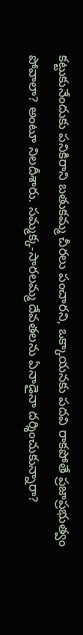క‌ట్టుకునేందుకు ప‌నికిరాని బ‌తుక‌మ్మ చీర‌లు పంచార‌ని, ఒక్కాయ‌న‌కు ప‌ద‌వి రాక‌పోతే ప్రజాప్ర‌భుత్వం పోవాలా? అంటూ నిల‌దీశారు. స‌మ్మ‌క్క‌-సార‌ల‌మ్మ దేవ‌త‌ల‌ను ఏనాడైనా ద‌ర్శించుకున్నారా?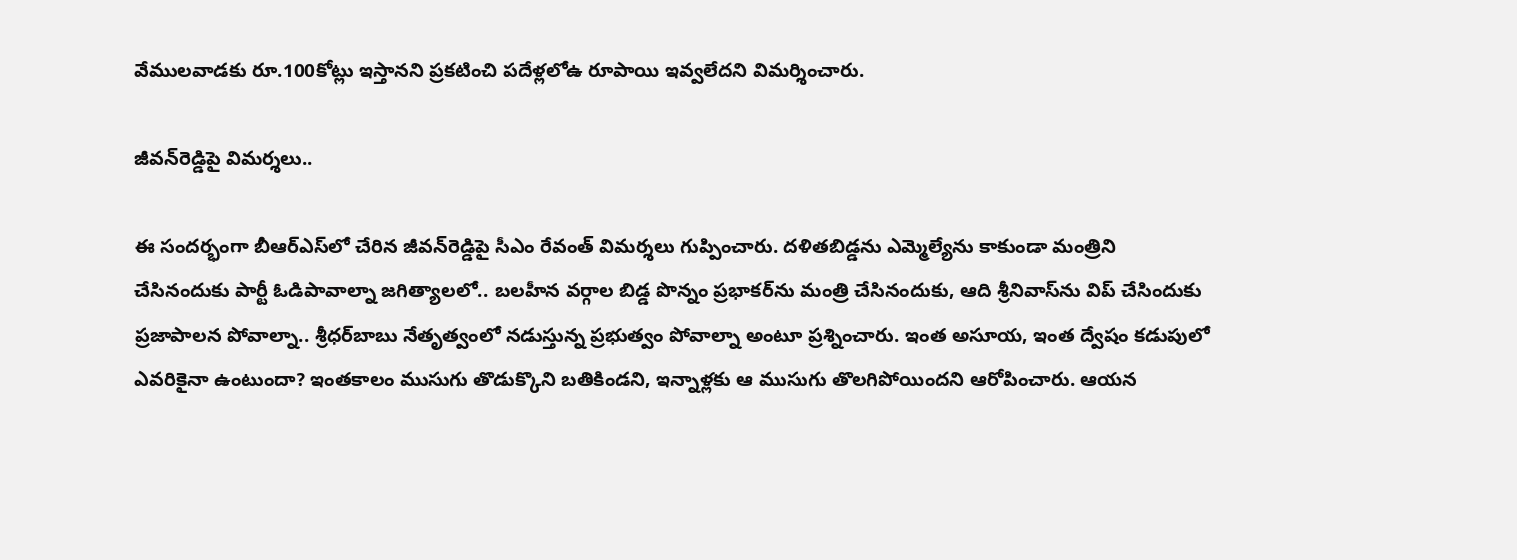వేముల‌వాడ‌కు రూ.100కోట్లు ఇస్తాన‌ని ప్ర‌క‌టించి ప‌దేళ్ల‌లోఉ రూపాయి ఇవ్వ‌లేద‌ని విమ‌ర్శించారు.

జీవ‌న్‌రెడ్డిపై విమ‌ర్శ‌లు..

ఈ సంద‌ర్భంగా బీఆర్ఎస్‌లో చేరిన జీవ‌న్‌రెడ్డిపై సీఎం రేవంత్ విమ‌ర్శ‌లు గుప్పించారు. ద‌ళిత‌బిడ్డ‌ను ఎమ్మెల్యేను కాకుండా మంత్రిని చేసినందుకు పార్టీ ఓడిపావాల్నా జ‌గిత్యాల‌లో.. బ‌ల‌హీన వ‌ర్గాల బిడ్డ పొన్నం ప్ర‌భాక‌ర్‌ను మంత్రి చేసినందుకు, ఆది శ్రీ‌నివాస్‌ను విప్ చేసిందుకు ప్ర‌జాపాల‌న పోవాల్నా.. శ్రీ‌ధ‌ర్‌బాబు నేతృత్వంలో న‌డుస్తున్న ప్ర‌భుత్వం పోవాల్నా అంటూ ప్ర‌శ్నించారు. ఇంత అసూయ‌, ఇంత ద్వేషం క‌డుపులో ఎవ‌రికైనా ఉంటుందా? ఇంత‌కాలం ముసుగు తొడుక్కొని బ‌తికిండ‌ని, ఇన్నాళ్ల‌కు ఆ ముసుగు తొల‌గిపోయింద‌ని ఆరోపించారు. ఆయ‌న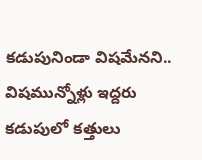క‌డుపునిండా విష‌మేన‌ని.. విష‌మున్నోళ్లు ఇద్ద‌రు క‌డుపులో క‌త్తులు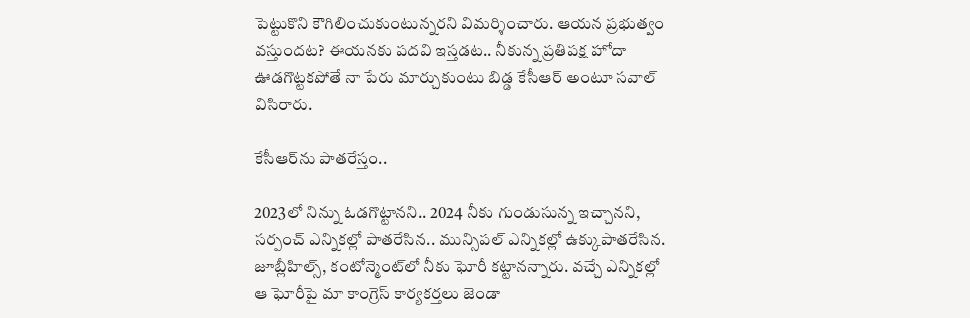పెట్టుకొని కౌగిలించుకుంటున్న‌ర‌ని విమ‌ర్శించారు. ఆయ‌న ప్ర‌భుత్వం వ‌స్తుంద‌ట‌? ఈయ‌న‌కు ప‌ద‌వి ఇస్త‌డట.. నీకున్న ప్ర‌తిప‌క్ష హోదా ఊడ‌గొట్ట‌క‌పోతే నా పేరు మార్చుకుంటు బిడ్డ కేసీఆర్ అంటూ స‌వాల్ విసిరారు.

కేసీఆర్‌ను పాత‌రేస్తం..

2023లో నిన్ను ఓడ‌గొట్టాన‌ని.. 2024 నీకు గుండుసున్న ఇచ్చాన‌ని, స‌ర్పంచ్ ఎన్నిక‌ల్లో పాత‌రేసిన‌.. మున్సిప‌ల్ ఎన్నిక‌ల్లో ఉక్కుపాత‌రేసిన‌. జూబ్లీహిల్స్‌, కంటోన్మెంట్‌లో నీకు ఘోరీ క‌ట్టాన‌న్నారు. వ‌చ్చే ఎన్నిక‌ల్లో ఆ ఘోరీపై మా కాంగ్రెస్ కార్య‌క‌ర్త‌లు జెండా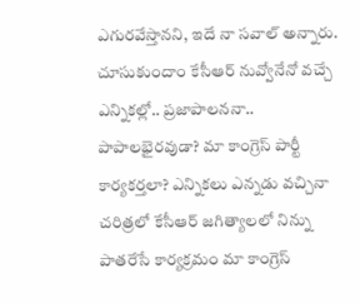ఎగుర‌వేస్తాన‌ని, ఇదే నా స‌వాల్ అన్నారు. చూసుకుందాం కేసీఆర్ నువ్వోనేనో వ‌చ్చే ఎన్నిక‌ల్లో.. ప్ర‌జాపాల‌న‌నా.. పాపాల‌భైర‌వుడా? మా కాంగ్రెస్ పార్టీ కార్య‌క‌ర్త‌లా? ఎన్నిక‌లు ఎన్న‌డు వ‌చ్చినా చ‌రిత్ర‌లో కేసీఆర్ జ‌గిత్యాల‌లో నిన్ను పాత‌రేసే కార్య‌క్ర‌మం మా కాంగ్రెస్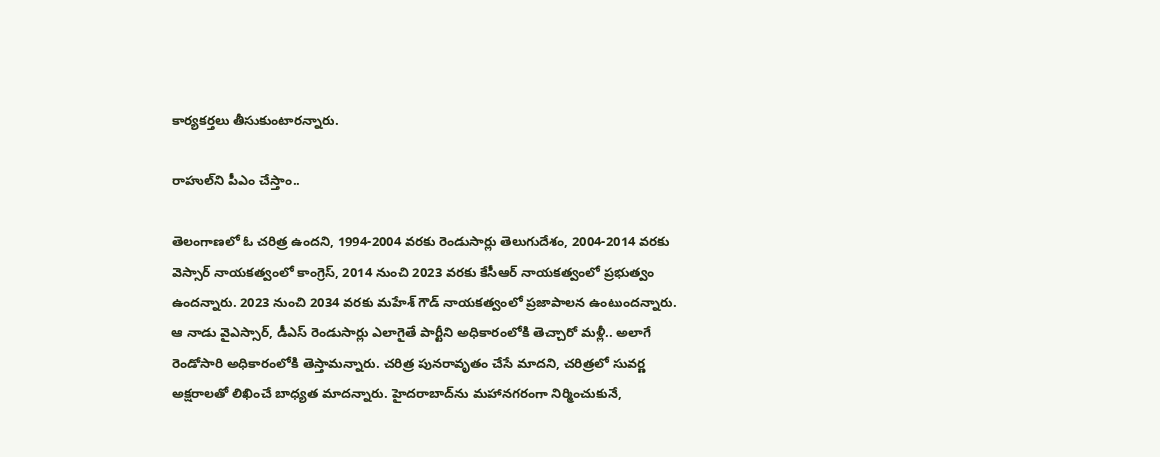కార్య‌క‌ర్త‌లు తీసుకుంటార‌న్నారు.

రాహుల్‌ని పీఎం చేస్తాం..

తెలంగాణ‌లో ఓ చ‌రిత్ర ఉంద‌ని, 1994-2004 వ‌ర‌కు రెండుసార్లు తెలుగుదేశం, 2004-2014 వ‌ర‌కు వెస్సార్ నాయ‌క‌త్వంలో కాంగ్రెస్‌, 2014 నుంచి 2023 వ‌ర‌కు కేసీఆర్ నాయ‌క‌త్వంలో ప్ర‌భుత్వం ఉంద‌న్నారు. 2023 నుంచి 2034 వ‌ర‌కు మ‌హేశ్ గౌడ్ నాయ‌క‌త్వంలో ప్ర‌జాపాల‌న ఉంటుంద‌న్నారు. ఆ నాడు వైఎస్సార్‌, డీఎస్ రెండుసార్లు ఎలాగైతే పార్టీని అధికారంలోకి తెచ్చారో మ‌ళ్లీ.. అలాగే రెండోసారి అధికారంలోకి తెస్తామ‌న్నారు. చ‌రిత్ర పున‌రావృతం చేసే మాద‌ని, చ‌రిత్రలో సువ‌ర్ణ అక్ష‌రాల‌తో లిఖించే బాధ్య‌త మాద‌న్నారు. హైద‌రాబాద్‌ను మ‌హాన‌గ‌రంగా నిర్మించుకునే,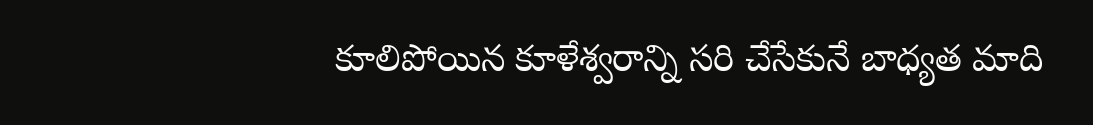కూలిపోయిన కూళేశ్వ‌రాన్ని స‌రి చేసేకునే బాధ్య‌త మాది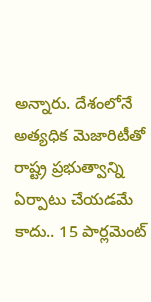అన్నారు. దేశంలోనే అత్య‌ధిక మెజారిటీతో రాష్ట్ర ప్ర‌భుత్వాన్ని ఏర్పాటు చేయ‌డ‌మే కాదు.. 15 పార్ల‌మెంట్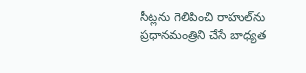సీట్ల‌ను గెలిపించి రాహుల్‌ను ప్ర‌ధాన‌మంత్రిని చేసే బాధ్య‌త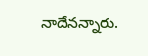నాదేన‌న్నారు.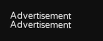Advertisement
Advertisement